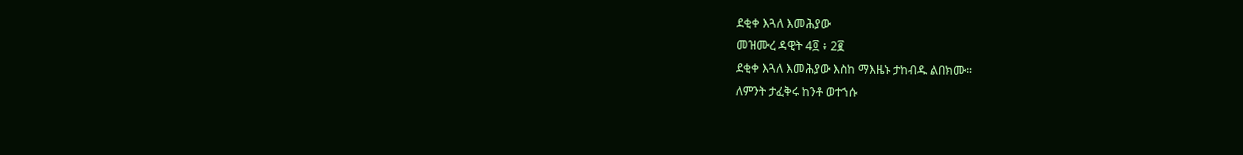ደቂቀ እጓለ እመሕያው
መዝሙረ ዳዊት 4፬ ፥ 2፪
ደቂቀ እጓለ እመሕያው እስከ ማእዜኑ ታከብዱ ልበክሙ።
ለምንት ታፈቅሩ ከንቶ ወተኀሱ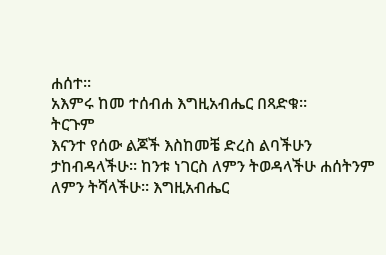ሐሰተ።
አእምሩ ከመ ተሰብሐ እግዚአብሔር በጻድቁ።
ትርጉም
እናንተ የሰው ልጆች እስከመቼ ድረስ ልባችሁን
ታከብዳላችሁ። ከንቱ ነገርስ ለምን ትወዳላችሁ ሐሰትንም
ለምን ትሻላችሁ። እግዚአብሔር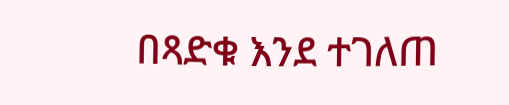በጻድቁ እንደ ተገለጠ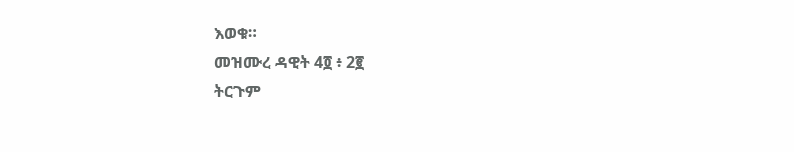እወቁ።
መዝሙረ ዳዊት 4፬ ፥ 2፪
ትርጉም